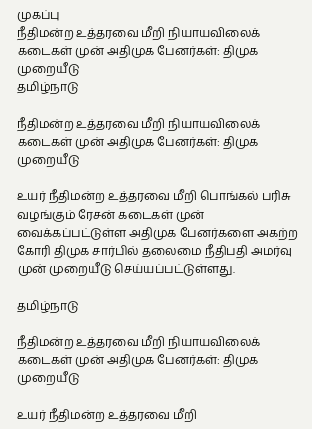முகப்பு
நீதிமன்ற உத்தரவை மீறி நியாயவிலைக் கடைகள் முன் அதிமுக பேனர்கள்: திமுக முறையீடு
தமிழ்நாடு

நீதிமன்ற உத்தரவை மீறி நியாயவிலைக் கடைகள் முன் அதிமுக பேனர்கள்: திமுக முறையீடு

உயர் நீதிமன்ற உத்தரவை மீறி பொங்கல் பரிசு வழங்கும் ரேசன் கடைகள் முன் வைக்கப்பட்டுள்ள அதிமுக பேனர்களை அகற்ற கோரி திமுக சார்பில் தலைமை நீதிபதி அமர்வு முன் முறையீடு செய்யப்பட்டுள்ளது.

தமிழ்நாடு

நீதிமன்ற உத்தரவை மீறி நியாயவிலைக் கடைகள் முன் அதிமுக பேனர்கள்: திமுக முறையீடு

உயர் நீதிமன்ற உத்தரவை மீறி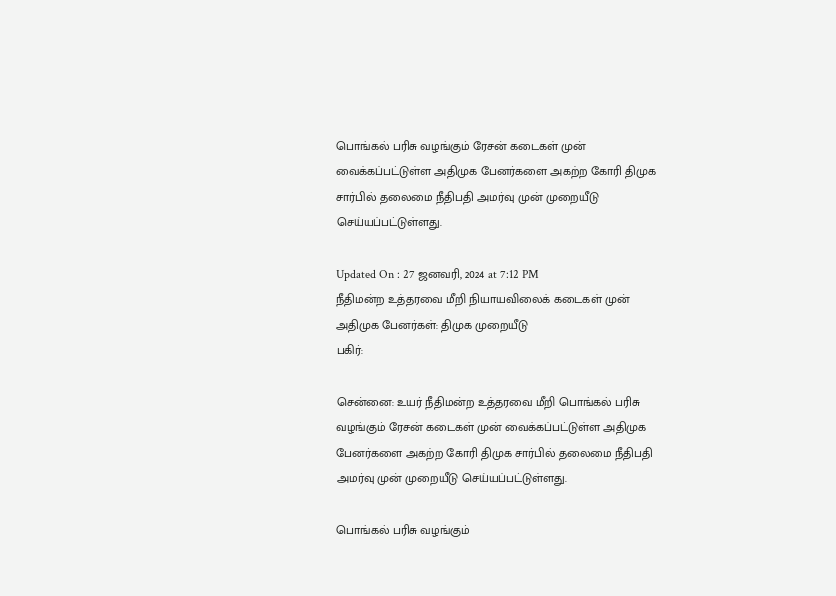பொங்கல் பரிசு வழங்கும் ரேசன் கடைகள் முன் வைக்கப்பட்டுள்ள அதிமுக பேனர்களை அகற்ற கோரி திமுக சார்பில் தலைமை நீதிபதி அமர்வு முன் முறையீடு செய்யப்பட்டுள்ளது.

Updated On : 27 ஜனவரி, 2024 at 7:12 PM
நீதிமன்ற உத்தரவை மீறி நியாயவிலைக் கடைகள் முன் அதிமுக பேனர்கள்: திமுக முறையீடு
பகிர்:

சென்னை: உயர் நீதிமன்ற உத்தரவை மீறி பொங்கல் பரிசு வழங்கும் ரேசன் கடைகள் முன் வைக்கப்பட்டுள்ள அதிமுக பேனர்களை அகற்ற கோரி திமுக சார்பில் தலைமை நீதிபதி அமர்வு முன் முறையீடு செய்யப்பட்டுள்ளது.

பொங்கல் பரிசு வழங்கும்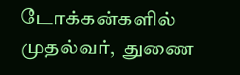டோக்கன்களில் முதல்வர்,  துணை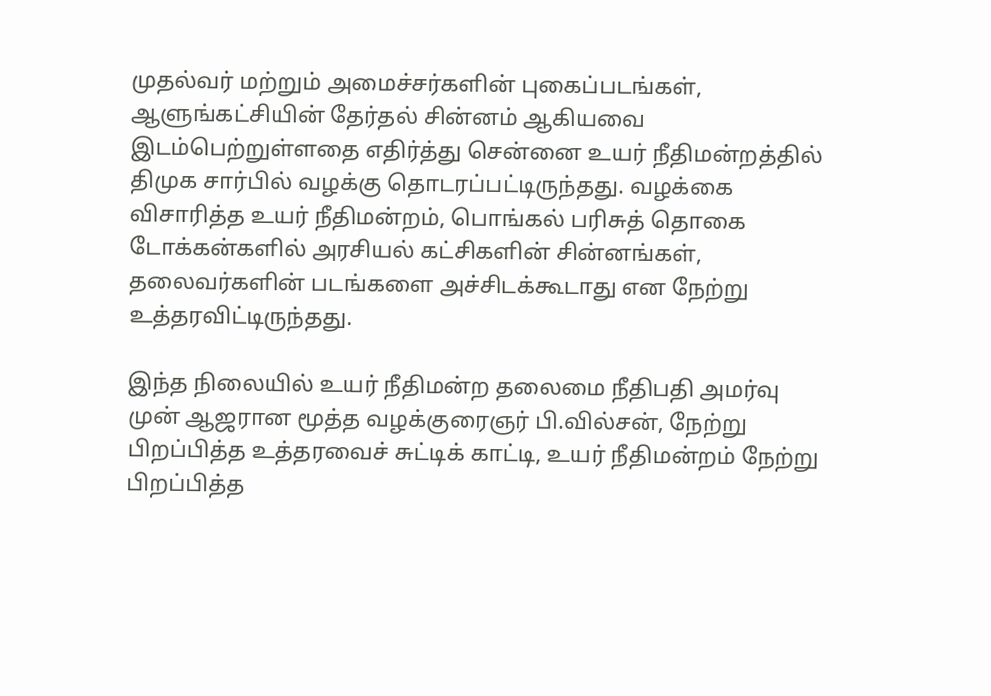முதல்வர் மற்றும் அமைச்சர்களின் புகைப்படங்கள், ஆளுங்கட்சியின் தேர்தல் சின்னம் ஆகியவை இடம்பெற்றுள்ளதை எதிர்த்து சென்னை உயர் நீதிமன்றத்தில் திமுக சார்பில் வழக்கு தொடரப்பட்டிருந்தது. வழக்கை விசாரித்த உயர் நீதிமன்றம், பொங்கல் பரிசுத் தொகை டோக்கன்களில் அரசியல் கட்சிகளின் சின்னங்கள், தலைவர்களின் படங்களை அச்சிடக்கூடாது என நேற்று உத்தரவிட்டிருந்தது.

இந்த நிலையில் உயர் நீதிமன்ற தலைமை நீதிபதி அமர்வு முன் ஆஜரான மூத்த வழக்குரைஞர் பி.வில்சன், நேற்று பிறப்பித்த உத்தரவைச் சுட்டிக் காட்டி, உயர் நீதிமன்றம் நேற்று பிறப்பித்த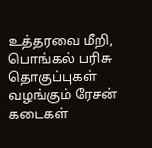உத்தரவை மீறி, பொங்கல் பரிசு தொகுப்புகள் வழங்கும் ரேசன் கடைகள்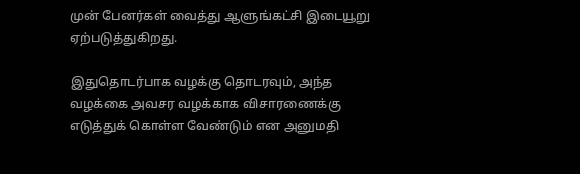முன் பேனர்கள் வைத்து ஆளுங்கட்சி இடையூறு ஏற்படுத்துகிறது.

இதுதொடர்பாக வழக்கு தொடரவும், அந்த வழக்கை அவசர வழக்காக விசாரணைக்கு எடுத்துக் கொள்ள வேண்டும் என அனுமதி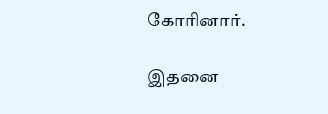கோரினார்.

இதனை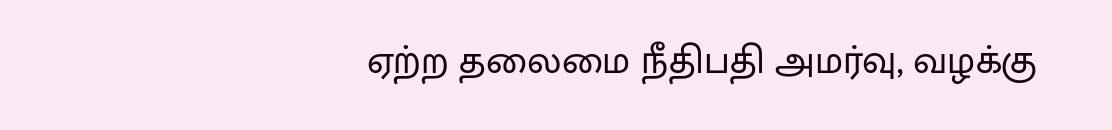ஏற்ற தலைமை நீதிபதி அமர்வு, வழக்கு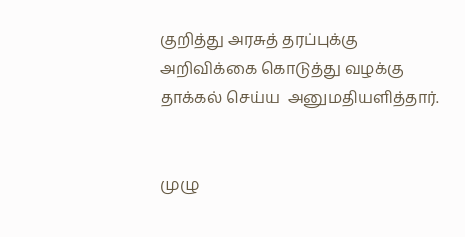குறித்து அரசுத் தரப்புக்கு அறிவிக்கை கொடுத்து வழக்கு தாக்கல் செய்ய  அனுமதியளித்தார்.


முழு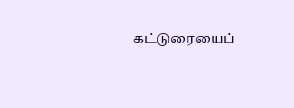கட்டுரையைப்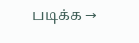படிக்க →